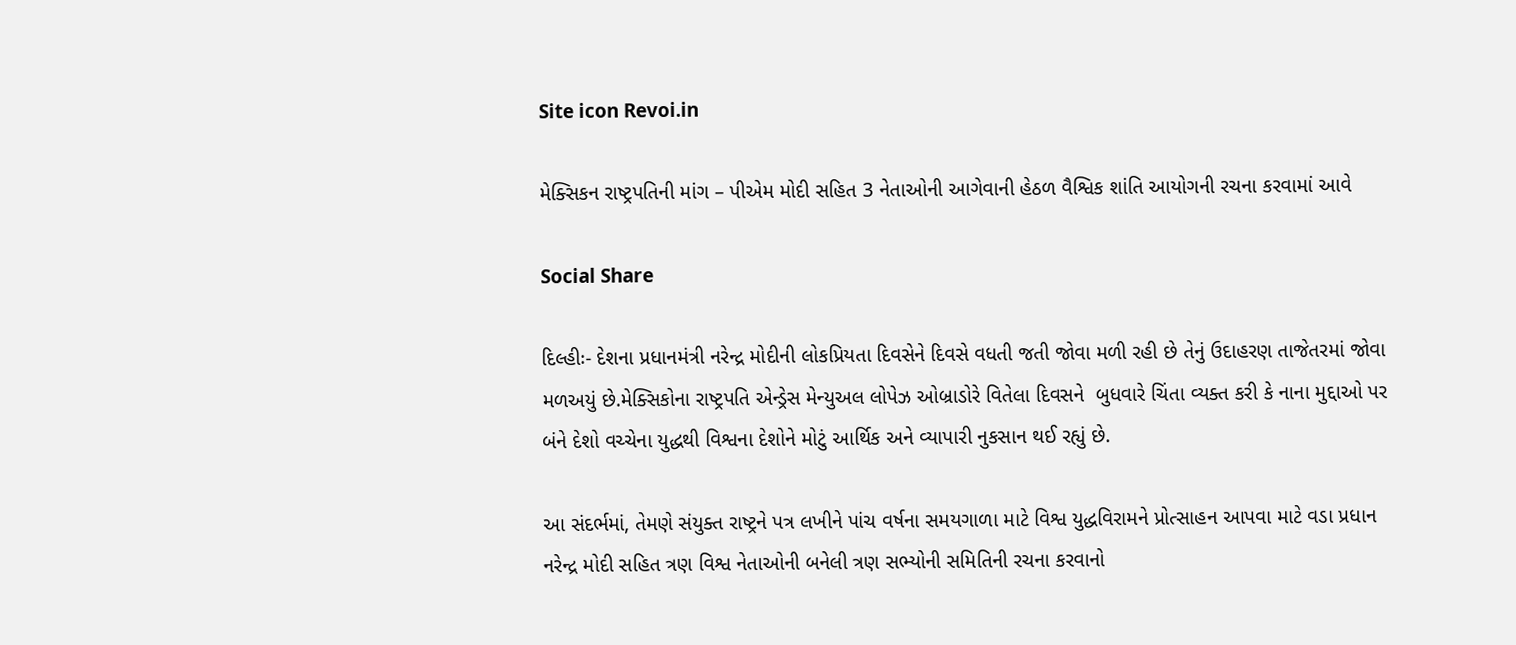Site icon Revoi.in

મેક્સિકન રાષ્ટ્રપતિની માંગ – પીએમ મોદી સહિત 3 નેતાઓની આગેવાની હેઠળ વૈશ્વિક શાંતિ આયોગની રચના કરવામાં આવે

Social Share

દિલ્હીઃ- દેશના પ્રધાનમંત્રી નરેન્દ્ર મોદીની લોકપ્રિયતા દિવસેને દિવસે વધતી જતી જોવા મળી રહી છે તેનું ઉદાહરણ તાજેતરમાં જોવા મળઅયું છે.મેક્સિકોના રાષ્ટ્રપતિ એન્ડ્રેસ મેન્યુઅલ લોપેઝ ઓબ્રાડોરે વિતેલા દિવસને  બુધવારે ચિંતા વ્યક્ત કરી કે નાના મુદ્દાઓ પર બંને દેશો વચ્ચેના યુદ્ધથી વિશ્વના દેશોને મોટું આર્થિક અને વ્યાપારી નુકસાન થઈ રહ્યું છે.

આ સંદર્ભમાં, તેમણે સંયુક્ત રાષ્ટ્રને પત્ર લખીને પાંચ વર્ષના સમયગાળા માટે વિશ્વ યુદ્ધવિરામને પ્રોત્સાહન આપવા માટે વડા પ્રધાન નરેન્દ્ર મોદી સહિત ત્રણ વિશ્વ નેતાઓની બનેલી ત્રણ સભ્યોની સમિતિની રચના કરવાનો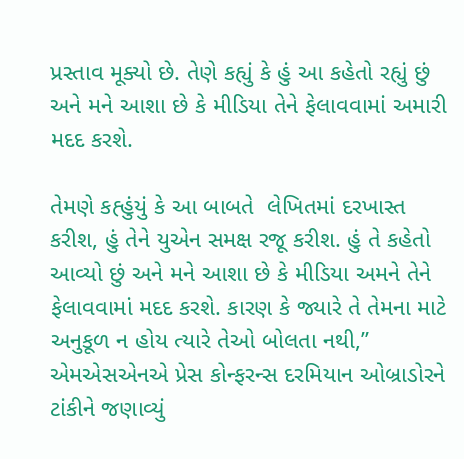પ્રસ્તાવ મૂક્યો છે. તેણે કહ્યું કે હું આ કહેતો રહ્યું છું અને મને આશા છે કે મીડિયા તેને ફેલાવવામાં અમારી મદદ કરશે.

તેમણે કહ્હુંયું કે આ બાબતે  લેખિતમાં દરખાસ્ત કરીશ, હું તેને યુએન સમક્ષ રજૂ કરીશ. હું તે કહેતો આવ્યો છું અને મને આશા છે કે મીડિયા અમને તેને ફેલાવવામાં મદદ કરશે. કારણ કે જ્યારે તે તેમના માટે અનુકૂળ ન હોય ત્યારે તેઓ બોલતા નથી,” એમએસએનએ પ્રેસ કોન્ફરન્સ દરમિયાન ઓબ્રાડોરને ટાંકીને જણાવ્યું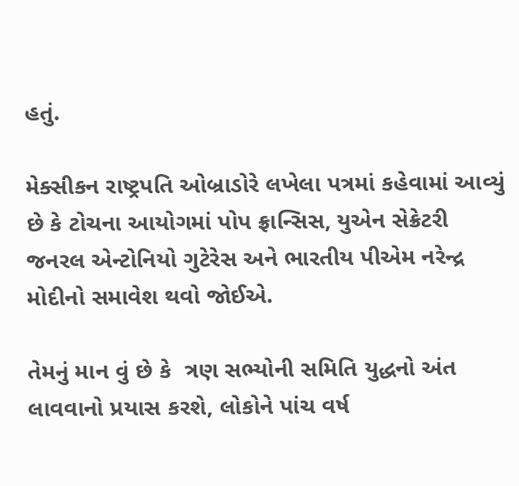હતું.

મેક્સીકન રાષ્ટ્રપતિ ઓબ્રાડોરે લખેલા પત્રમાં કહેવામાં આવ્યું છે કે ટોચના આયોગમાં પોપ ફ્રાન્સિસ, યુએન સેક્રેટરી જનરલ એન્ટોનિયો ગુટેરેસ અને ભારતીય પીએમ નરેન્દ્ર મોદીનો સમાવેશ થવો જોઈએ.

તેમનું માન વું છે કે  ત્રણ સભ્યોની સમિતિ યુદ્ધનો અંત લાવવાનો પ્રયાસ કરશે, લોકોને પાંચ વર્ષ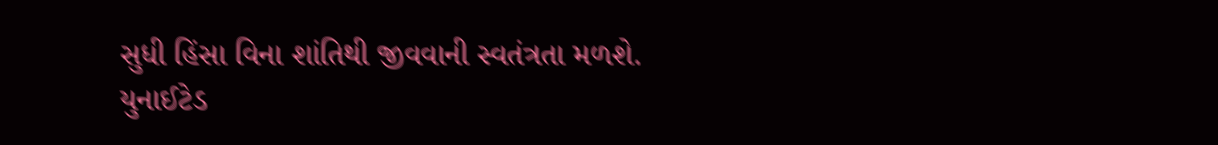સુધી હિંસા વિના શાંતિથી જીવવાની સ્વતંત્રતા મળશે. યુનાઈટેડ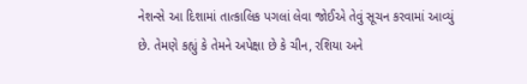નેશન્સે આ દિશામાં તાત્કાલિક પગલાં લેવા જોઈએ તેવું સૂચન કરવામાં આવ્યું છે. તેમણે કહ્યું કે તેમને અપેક્ષા છે કે ચીન, રશિયા અને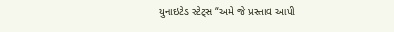યુનાઇટેડ સ્ટેટ્સ “અમે જે પ્રસ્તાવ આપી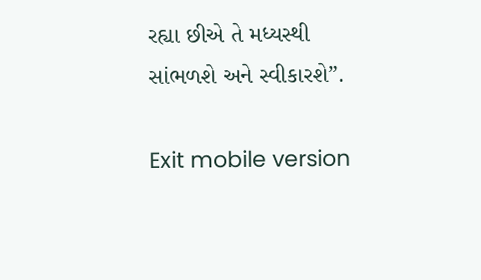રહ્યા છીએ તે મધ્યસ્થી સાંભળશે અને સ્વીકારશે”.

Exit mobile version